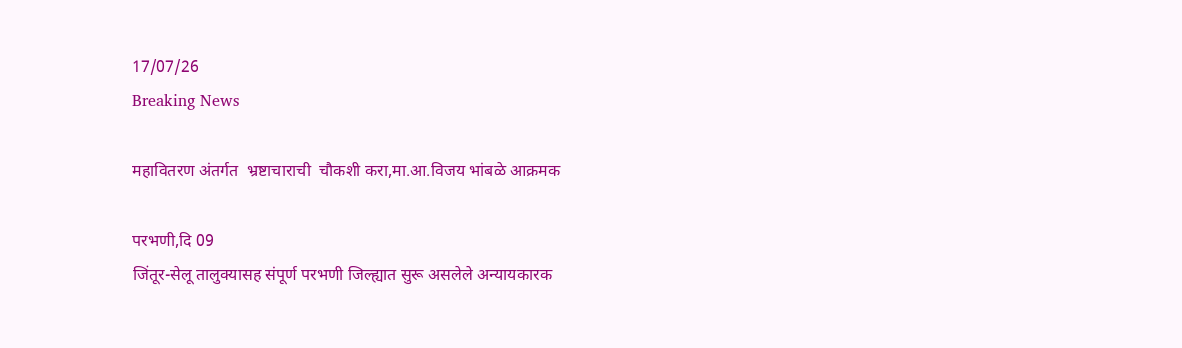17/07/26
Breaking News

महावितरण अंतर्गत  भ्रष्टाचाराची  चौकशी करा,मा.आ.विजय भांबळे आक्रमक

परभणी,दि 09
जिंतूर-सेलू तालुक्यासह संपूर्ण परभणी जिल्ह्यात सुरू असलेले अन्यायकारक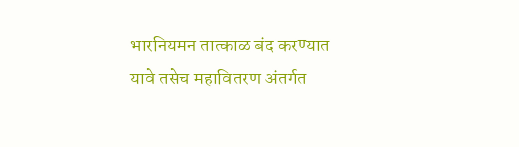भारनियमन तात्काळ बंद करण्यात यावे तसेच महावितरण अंतर्गत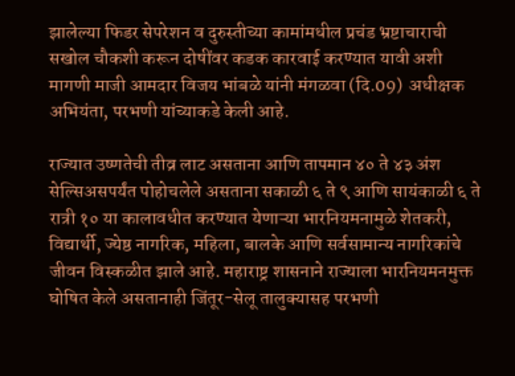झालेल्या फिडर सेपरेशन व दुरुस्तीच्या कामांमधील प्रचंड भ्रष्टाचाराची सखोल चौकशी करून दोषींवर कडक कारवाई करण्यात यावी अशी  मागणी माजी आमदार विजय भांबळे यांनी मंगळवा (दि.09)  अधीक्षक अभियंता, परभणी यांच्याकडे केली आहे.

राज्यात उष्णतेची तीव्र लाट असताना आणि तापमान ४० ते ४३ अंश सेल्सिअसपर्यंत पोहोचलेले असताना सकाळी ६ ते ९ आणि सायंकाळी ६ ते रात्री १० या कालावधीत करण्यात येणाऱ्या भारनियमनामुळे शेतकरी, विद्यार्थी, ज्येष्ठ नागरिक, महिला, बालके आणि सर्वसामान्य नागरिकांचे जीवन विस्कळीत झाले आहे. महाराष्ट्र शासनाने राज्याला भारनियमनमुक्त घोषित केले असतानाही जिंतूर-सेलू तालुक्यासह परभणी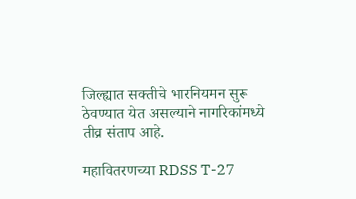जिल्ह्यात सक्तीचे भारनियमन सुरू ठेवण्यात येत असल्याने नागरिकांमध्ये तीव्र संताप आहे.

महावितरणच्या RDSS T-27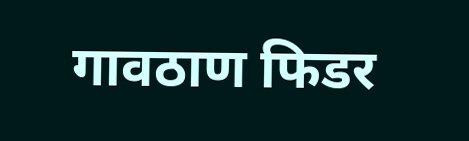गावठाण फिडर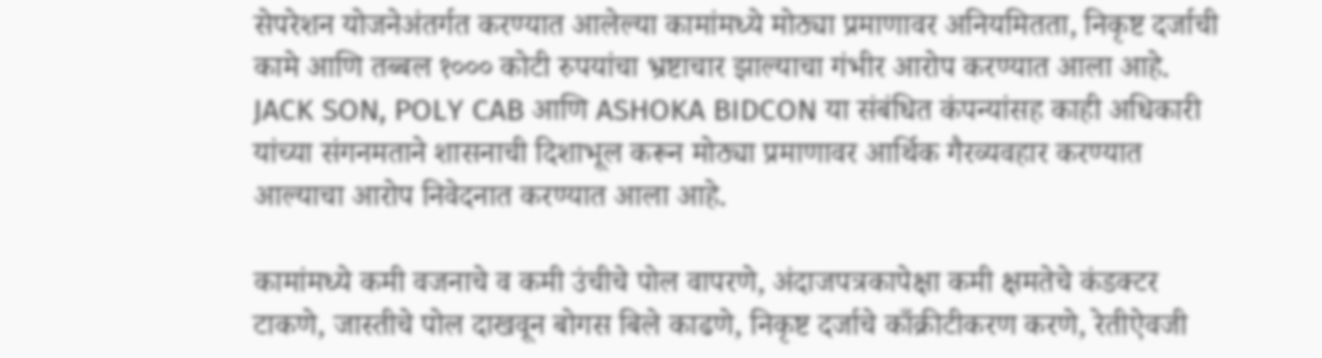सेपरेशन योजनेअंतर्गत करण्यात आलेल्या कामांमध्ये मोठ्या प्रमाणावर अनियमितता, निकृष्ट दर्जाची कामे आणि तब्बल १००० कोटी रुपयांचा भ्रष्टाचार झाल्याचा गंभीर आरोप करण्यात आला आहे. JACK SON, POLY CAB आणि ASHOKA BIDCON या संबंधित कंपन्यांसह काही अधिकारी यांच्या संगनमताने शासनाची दिशाभूल करून मोठ्या प्रमाणावर आर्थिक गैरव्यवहार करण्यात आल्याचा आरोप निवेदनात करण्यात आला आहे.

कामांमध्ये कमी वजनाचे व कमी उंचीचे पोल वापरणे, अंदाजपत्रकापेक्षा कमी क्षमतेचे कंडक्टर टाकणे, जास्तीचे पोल दाखवून बोगस बिले काढणे, निकृष्ट दर्जाचे काँक्रीटीकरण करणे, रेतीऐवजी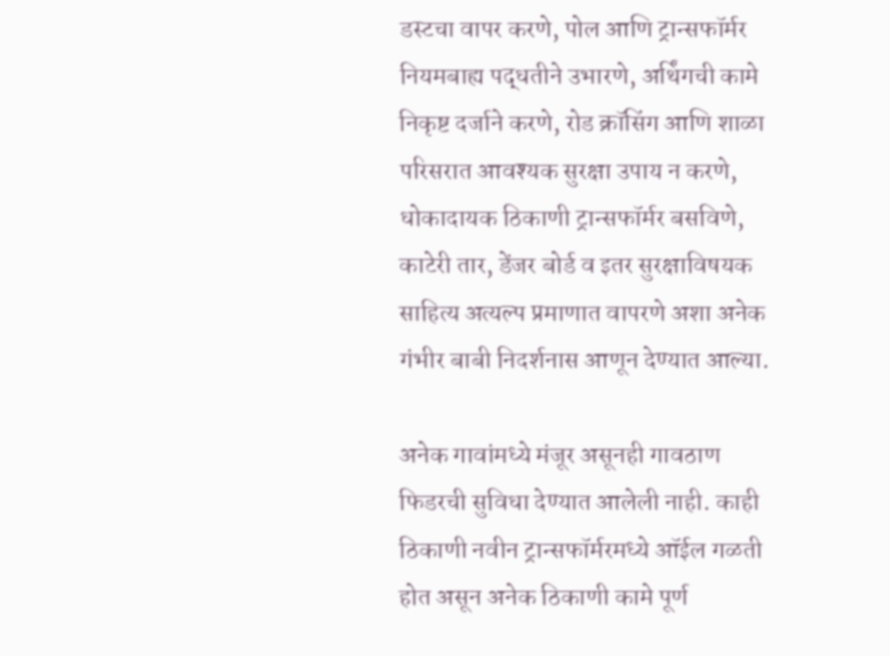डस्टचा वापर करणे, पोल आणि ट्रान्सफॉर्मर नियमबाह्य पद्धतीने उभारणे, अर्थिंगची कामे निकृष्ट दर्जाने करणे, रोड क्रॉसिंग आणि शाळा परिसरात आवश्यक सुरक्षा उपाय न करणे, धोकादायक ठिकाणी ट्रान्सफॉर्मर बसविणे, काटेरी तार, डेंजर बोर्ड व इतर सुरक्षाविषयक साहित्य अत्यल्प प्रमाणात वापरणे अशा अनेक गंभीर बाबी निदर्शनास आणून देण्यात आल्या.

अनेक गावांमध्ये मंजूर असूनही गावठाण फिडरची सुविधा देण्यात आलेली नाही. काही ठिकाणी नवीन ट्रान्सफॉर्मरमध्ये ऑईल गळती होत असून अनेक ठिकाणी कामे पूर्ण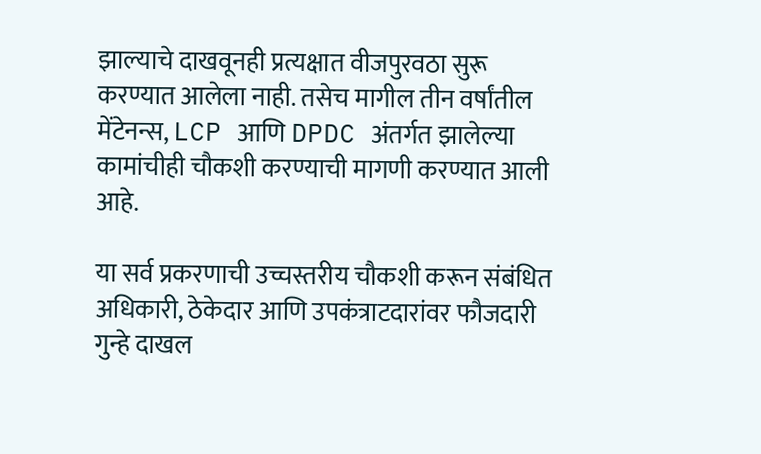झाल्याचे दाखवूनही प्रत्यक्षात वीजपुरवठा सुरू करण्यात आलेला नाही. तसेच मागील तीन वर्षांतील मेंटेनन्स, LCP आणि DPDC अंतर्गत झालेल्या कामांचीही चौकशी करण्याची मागणी करण्यात आली आहे.

या सर्व प्रकरणाची उच्चस्तरीय चौकशी करून संबंधित अधिकारी, ठेकेदार आणि उपकंत्राटदारांवर फौजदारी गुन्हे दाखल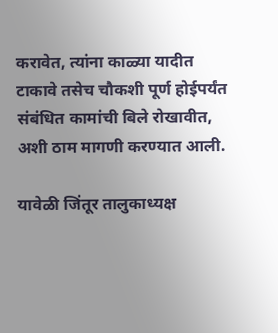करावेत, त्यांना काळ्या यादीत टाकावे तसेच चौकशी पूर्ण होईपर्यंत संबंधित कामांची बिले रोखावीत, अशी ठाम मागणी करण्यात आली.

यावेळी जिंतूर तालुकाध्यक्ष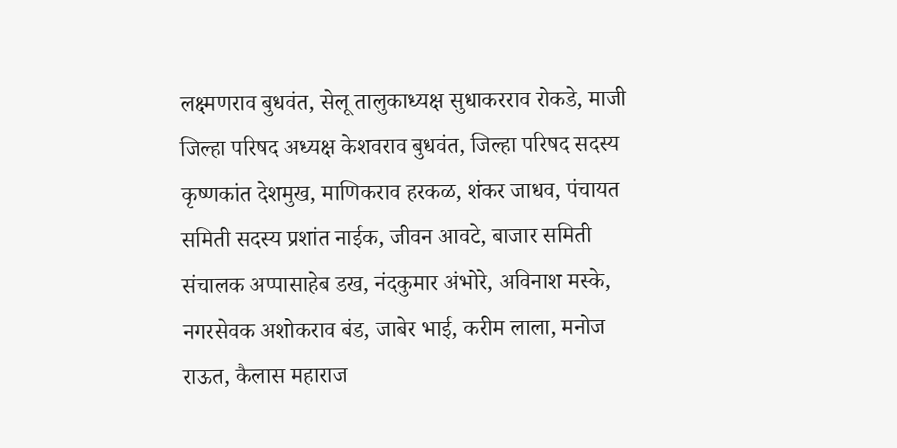लक्ष्मणराव बुधवंत, सेलू तालुकाध्यक्ष सुधाकरराव रोकडे, माजी जिल्हा परिषद अध्यक्ष केशवराव बुधवंत, जिल्हा परिषद सदस्य कृष्णकांत देशमुख, माणिकराव हरकळ, शंकर जाधव, पंचायत समिती सदस्य प्रशांत नाईक, जीवन आवटे, बाजार समिती संचालक अप्पासाहेब डख, नंदकुमार अंभोरे, अविनाश मस्के, नगरसेवक अशोकराव बंड, जाबेर भाई, करीम लाला, मनोज राऊत, कैलास महाराज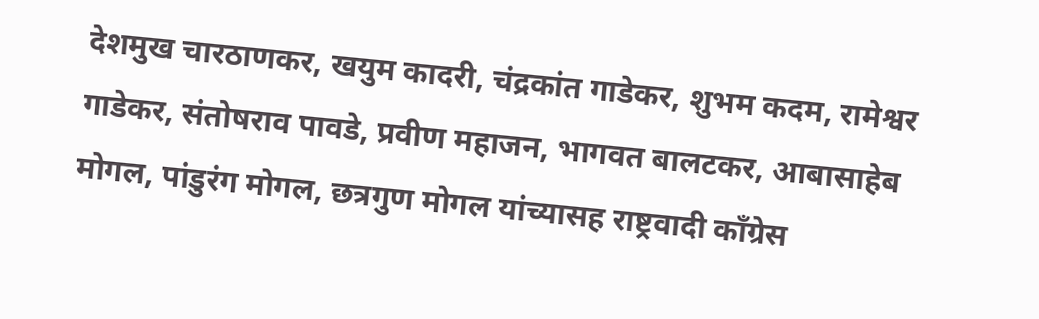देशमुख चारठाणकर, खयुम कादरी, चंद्रकांत गाडेकर, शुभम कदम, रामेश्वर गाडेकर, संतोषराव पावडे, प्रवीण महाजन, भागवत बालटकर, आबासाहेब मोगल, पांडुरंग मोगल, छत्रगुण मोगल यांच्यासह राष्ट्रवादी काँग्रेस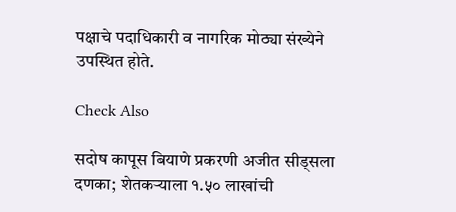पक्षाचे पदाधिकारी व नागरिक मोठ्या संख्येने उपस्थित होते.

Check Also

सदोष कापूस बियाणे प्रकरणी अजीत सीड्सला दणका; शेतकऱ्याला १.५० लाखांची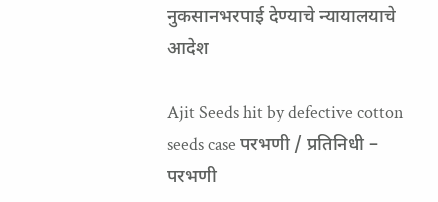नुकसानभरपाई देण्याचे न्यायालयाचे आदेश

Ajit Seeds hit by defective cotton seeds case परभणी / प्रतिनिधी – परभणी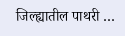जिल्ह्यातील पाथरी …